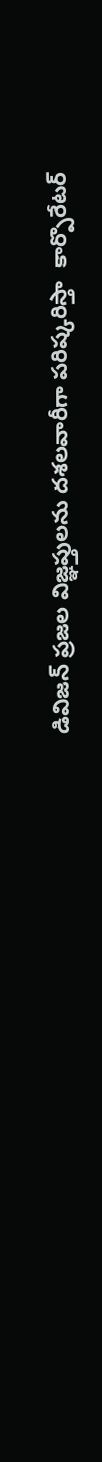డివిజన్ ప్రజల విజ్ఞప్తులను దశలవారీగా పరిష్కరిస్తా  కార్పొరేటర్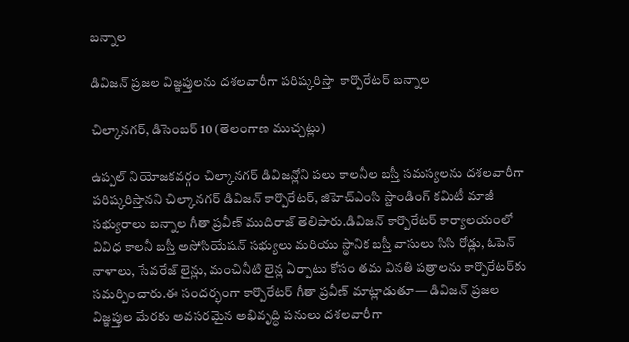బన్నాల

డివిజన్ ప్రజల విజ్ఞప్తులను దశలవారీగా పరిష్కరిస్తా  కార్పొరేటర్ బన్నాల

చిల్కానగర్, డిసెంబర్ 10 (తెలంగాణ ముచ్చట్లు)

ఉప్పల్ నియోజకవర్గం చిల్కానగర్ డివిజన్లోని పలు కాలనీల బస్తీ సమస్యలను దశలవారీగా పరిష్కరిస్తానని చిల్కానగర్ డివిజన్ కార్పొరేటర్, జిహెచ్ఎంసి స్టాండింగ్ కమిటీ మాజీ సభ్యురాలు బన్నాల గీతా ప్రవీణ్ ముదిరాజ్ తెలిపారు.డివిజన్ కార్పొరేటర్ కార్యాలయంలో వివిధ కాలనీ బస్తీ అసోసియేషన్ సభ్యులు మరియు స్థానిక బస్తీ వాసులు సిసి రోడ్లు, ఓపెన్ నాళాలు, సేవరేజ్ లైన్లు, మంచినీటి లైన్ల ఏర్పాటు కోసం తమ వినతి పత్రాలను కార్పొరేటర్‌కు సమర్పించారు.ఈ సందర్భంగా కార్పొరేటర్ గీతా ప్రవీణ్ మాట్లాడుతూ— డివిజన్ ప్రజల విజ్ఞప్తుల మేరకు అవసరమైన అభివృద్ధి పనులు దశలవారీగా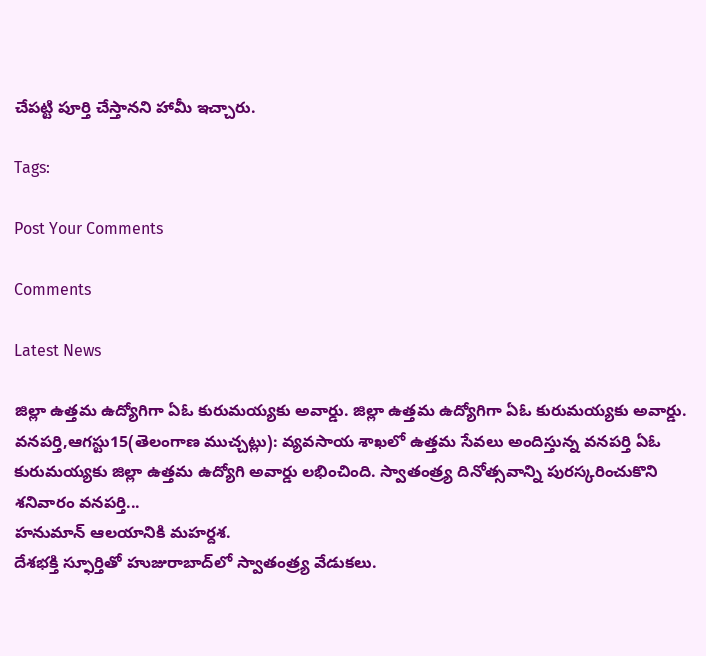చేపట్టి పూర్తి చేస్తానని హామీ ఇచ్చారు.

Tags:

Post Your Comments

Comments

Latest News

జిల్లా ఉత్తమ ఉద్యోగిగా ఏఓ కురుమయ్యకు అవార్డు. జిల్లా ఉత్తమ ఉద్యోగిగా ఏఓ కురుమయ్యకు అవార్డు.
వనపర్తి,ఆగస్టు15(తెలంగాణ ముచ్చట్లు): వ్యవసాయ శాఖలో ఉత్తమ సేవలు అందిస్తున్న వనపర్తి ఏఓ కురుమయ్యకు జిల్లా ఉత్తమ ఉద్యోగి అవార్డు లభించింది. స్వాతంత్ర్య దినోత్సవాన్ని పురస్కరించుకొని శనివారం వనపర్తి...
హనుమాన్ ఆలయానికి మహర్దశ.
దేశభక్తి స్ఫూర్తితో హుజురాబాద్‌లో స్వాతంత్ర్య వేడుకలు.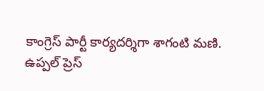కాంగ్రెస్ పార్టీ కార్యదర్శిగా శాగంటి మణి.
ఉప్పల్ ప్రెస్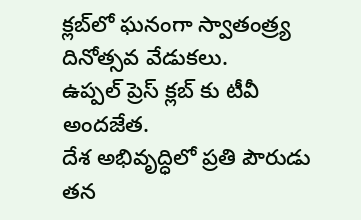క్లబ్‌లో ఘనంగా స్వాతంత్ర్య దినోత్సవ వేడుకలు.
ఉప్పల్ ప్రెస్ క్లబ్‌ కు టీవీ అందజేత.
దేశ అభివృద్ధిలో ప్రతి పౌరుడు తన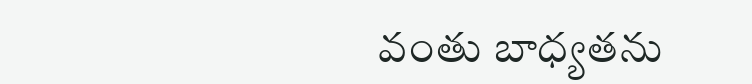వంతు బాధ్యతను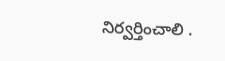నిర్వర్తించాలి .